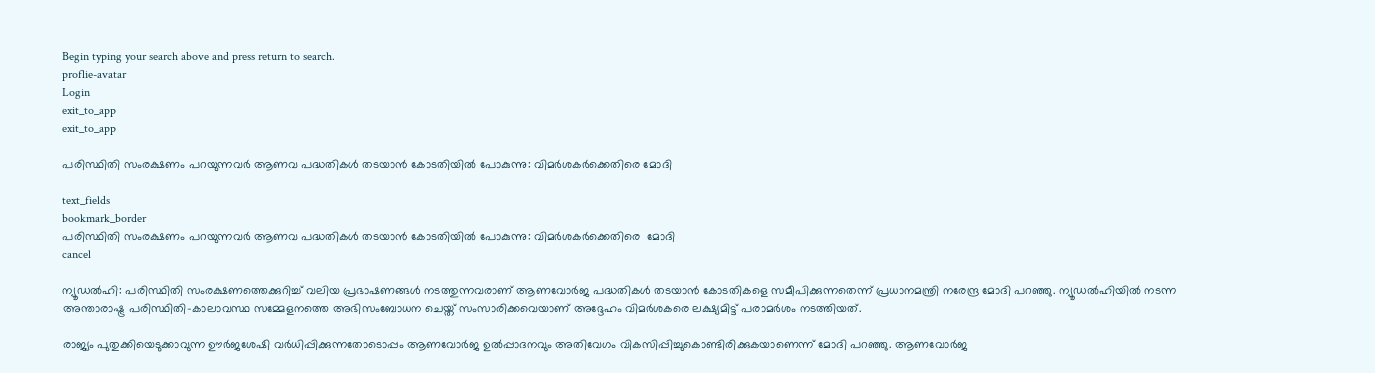Begin typing your search above and press return to search.
proflie-avatar
Login
exit_to_app
exit_to_app

പരിസ്ഥിതി സംരക്ഷണം പറയുന്നവർ ആണവ പദ്ധതികൾ തടയാൻ കോടതിയിൽ പോകുന്നു: വിമർശകർക്കെതിരെ മോദി

text_fields
bookmark_border
പരിസ്ഥിതി സംരക്ഷണം പറയുന്നവർ ആണവ പദ്ധതികൾ തടയാൻ കോടതിയിൽ പോകുന്നു: വിമർശകർക്കെതിരെ  മോദി
cancel

ന്യൂഡൽഹി: പരിസ്ഥിതി സംരക്ഷണത്തെക്കുറിച്ച് വലിയ പ്രഭാഷണങ്ങൾ നടത്തുന്നവരാണ് ആണവോർജ പദ്ധതികൾ തടയാൻ കോടതികളെ സമീപിക്കുന്നതെന്ന് പ്രധാനമന്ത്രി നരേന്ദ്ര മോദി പറഞ്ഞു. ന്യൂഡൽഹിയിൽ നടന്ന അന്താരാഷ്ട്ര പരിസ്ഥിതി-കാലാവസ്ഥ സമ്മേളനത്തെ അഭിസംബോധന ചെയ്ത് സംസാരിക്കവെയാണ് അദ്ദേഹം വിമർശകരെ ലക്ഷ്യമിട്ട് പരാമർശം നടത്തിയത്.

രാജ്യം പുതുക്കിയെടുക്കാവുന്ന ഊർജശേഷി വർധിപ്പിക്കുന്നതോടൊപ്പം ആണവോർജ ഉൽപ്പാദനവും അതിവേഗം വികസിപ്പിച്ചുകൊണ്ടിരിക്കുകയാണെന്ന് മോദി പറഞ്ഞു. ആണവോർജ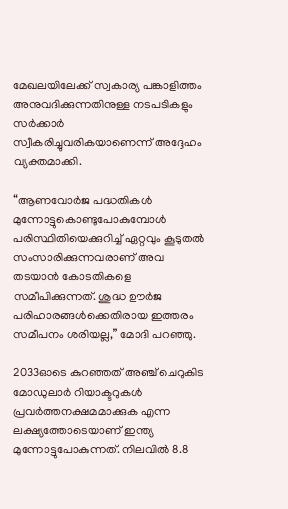മേഖലയിലേക്ക് സ്വകാര്യ പങ്കാളിത്തം അനുവദിക്കുന്നതിനുള്ള നടപടികളും സർക്കാർ സ്വീകരിച്ചുവരികയാണെന്ന് അദ്ദേഹം വ്യക്തമാക്കി.

“ആണവോർജ പദ്ധതികൾ മുന്നോട്ടുകൊണ്ടുപോകുമ്പോൾ പരിസ്ഥിതിയെക്കുറിച്ച് ഏറ്റവും കൂടുതൽ സംസാരിക്കുന്നവരാണ് അവ തടയാൻ കോടതികളെ സമീപിക്കുന്നത്. ശുദ്ധ ഊർജ പരിഹാരങ്ങൾക്കെതിരായ ഇത്തരം സമീപനം ശരിയല്ല,” മോദി പറഞ്ഞു.

2033ഓടെ കുറഞ്ഞത് അഞ്ച് ചെറുകിട മോഡുലാർ റിയാക്ടറുകൾ പ്രവർത്തനക്ഷമമാക്കുക എന്ന ലക്ഷ്യത്തോടെയാണ് ഇന്ത്യ മുന്നോട്ടുപോകുന്നത്. നിലവിൽ 8.8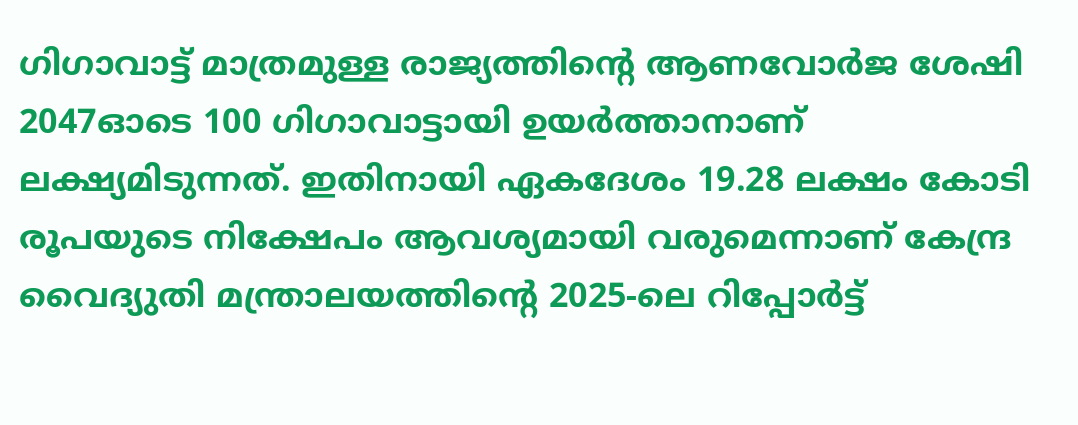ഗിഗാവാട്ട് മാത്രമുള്ള രാജ്യത്തിന്റെ ആണവോർജ ശേഷി 2047ഓടെ 100 ഗിഗാവാട്ടായി ഉയർത്താനാണ് ലക്ഷ്യമിടുന്നത്. ഇതിനായി ഏകദേശം 19.28 ലക്ഷം കോടി രൂപയുടെ നിക്ഷേപം ആവശ്യമായി വരുമെന്നാണ് കേന്ദ്ര വൈദ്യുതി മന്ത്രാലയത്തിന്റെ 2025-ലെ റിപ്പോർട്ട്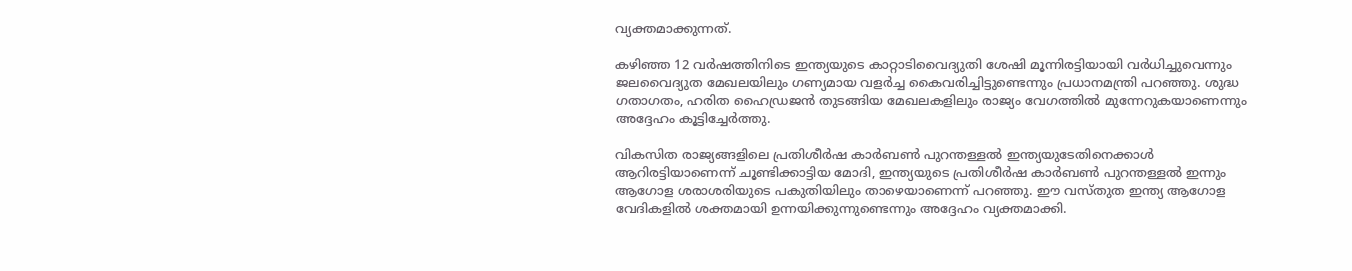വ്യക്തമാക്കുന്നത്.

കഴിഞ്ഞ 12 വർഷത്തിനിടെ ഇന്ത്യയുടെ കാറ്റാടിവൈദ്യുതി ശേഷി മൂന്നിരട്ടിയായി വർധിച്ചുവെന്നും ജലവൈദ്യുത മേഖലയിലും ഗണ്യമായ വളർച്ച കൈവരിച്ചിട്ടുണ്ടെന്നും പ്രധാനമന്ത്രി പറഞ്ഞു. ശുദ്ധ ഗതാഗതം, ഹരിത ഹൈഡ്രജൻ തുടങ്ങിയ മേഖലകളിലും രാജ്യം വേഗത്തിൽ മുന്നേറുകയാണെന്നും അദ്ദേഹം കൂട്ടിച്ചേർത്തു.

വികസിത രാജ്യങ്ങളിലെ പ്രതിശീർഷ കാർബൺ പുറന്തള്ളൽ ഇന്ത്യയുടേതിനെക്കാൾ ആറിരട്ടിയാണെന്ന് ചൂണ്ടിക്കാട്ടിയ മോദി, ഇന്ത്യയുടെ പ്രതിശീർഷ കാർബൺ പുറന്തള്ളൽ ഇന്നും ആഗോള ശരാശരിയുടെ പകുതിയിലും താഴെയാണെന്ന് പറഞ്ഞു. ഈ വസ്തുത ഇന്ത്യ ആഗോള വേദികളിൽ ശക്തമായി ഉന്നയിക്കുന്നുണ്ടെന്നും അദ്ദേഹം വ്യക്തമാക്കി.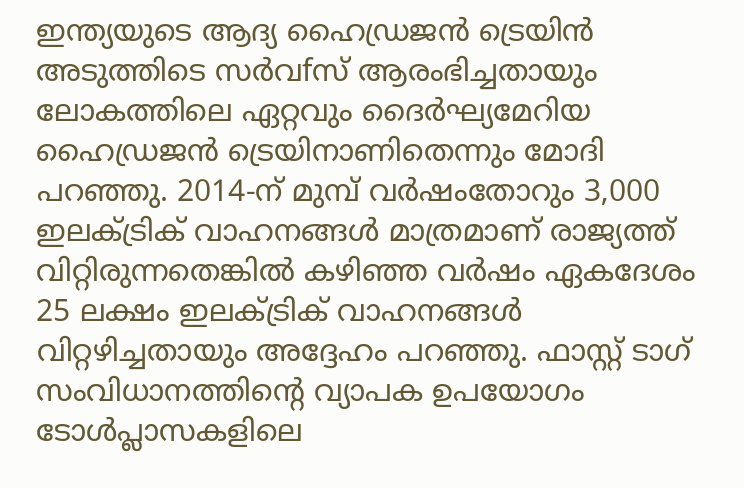ഇന്ത്യയുടെ ആദ്യ ഹൈഡ്രജൻ ട്രെയിൻ അടുത്തിടെ സർവfസ് ആരംഭിച്ചതായും ലോകത്തിലെ ഏറ്റവും ദൈർഘ്യമേറിയ ഹൈഡ്രജൻ ട്രെയിനാണിതെന്നും മോദി പറഞ്ഞു. 2014-ന് മുമ്പ് വർഷംതോറും 3,000 ഇലക്ട്രിക് വാഹനങ്ങൾ മാത്രമാണ് രാജ്യത്ത് വിറ്റിരുന്നതെങ്കിൽ കഴിഞ്ഞ വർഷം ഏകദേശം 25 ലക്ഷം ഇലക്ട്രിക് വാഹനങ്ങൾ വിറ്റഴിച്ചതായും അദ്ദേഹം പറഞ്ഞു. ഫാസ്റ്റ് ടാഗ് സംവിധാനത്തിന്റെ വ്യാപക ഉപയോഗം ടോൾപ്ലാസകളിലെ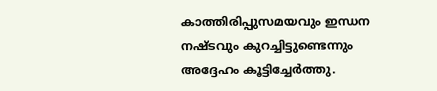കാത്തിരിപ്പുസമയവും ഇന്ധന നഷ്ടവും കുറച്ചിട്ടുണ്ടെന്നും അദ്ദേഹം കൂട്ടിച്ചേർത്തു.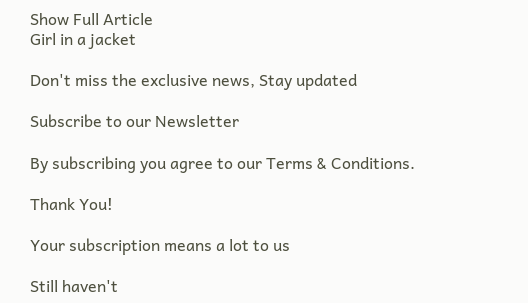Show Full Article
Girl in a jacket

Don't miss the exclusive news, Stay updated

Subscribe to our Newsletter

By subscribing you agree to our Terms & Conditions.

Thank You!

Your subscription means a lot to us

Still haven't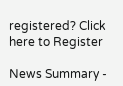registered? Click here to Register

News Summary -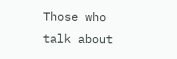Those who talk about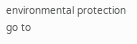environmental protection go to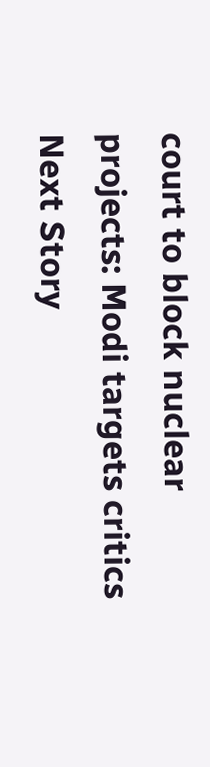court to block nuclear projects: Modi targets critics
Next Story